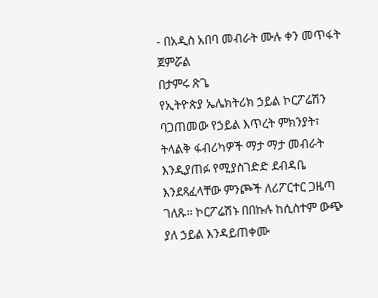- በአዲስ አበባ መብራት ሙሉ ቀን መጥፋት ጀምሯል
በታምሩ ጽጌ
የኢትዮጵያ ኤሌክትሪክ ኃይል ኮርፖሬሽን ባጋጠመው የኃይል እጥረት ምክንያት፣ ትላልቅ ፋብሪካዎች ማታ ማታ መብራት እንዲያጠፉ የሚያስገድድ ደብዳቤ እንደጻፈላቸው ምንጮች ለሪፖርተር ጋዜጣ ገለጹ፡፡ ኮርፖሬሽኑ በበኩሉ ከሲስተም ውጭ ያለ ኃይል እንዳይጠቀሙ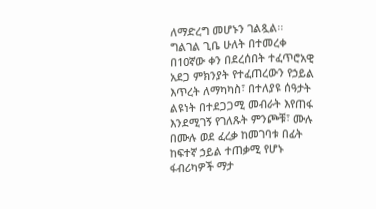ለማድረግ መሆኑን ገልጿል፡፡
ግልገል ጊቤ ሁለት በተመረቀ በ10ኛው ቀን በደረሰበት ተፈጥሮአዊ አደጋ ምክንያት የተፈጠረውን የኃይል እጥረት ለማካካስ፣ በተለያዩ ሰዓታት ልዩነት በተደጋጋሚ መብራት እየጠፋ እንደሚገኝ የገለጹት ምንጮቹ፣ ሙሉ በሙሉ ወደ ፈረቃ ከመገባቱ በፊት ከፍተኛ ኃይል ተጠቃሚ የሆኑ ፋብሪካዎች ማታ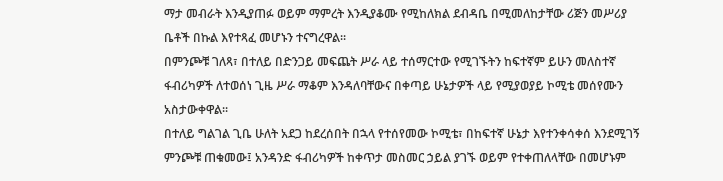ማታ መብራት እንዲያጠፉ ወይም ማምረት እንዲያቆሙ የሚከለክል ደብዳቤ በሚመለከታቸው ሪጅን መሥሪያ ቤቶች በኩል እየተጻፈ መሆኑን ተናግረዋል፡፡
በምንጮቹ ገለጻ፣ በተለይ በድንጋይ መፍጨት ሥራ ላይ ተሰማርተው የሚገኙትን ከፍተኛም ይሁን መለስተኛ ፋብሪካዎች ለተወሰነ ጊዜ ሥራ ማቆም እንዳለባቸውና በቀጣይ ሁኔታዎች ላይ የሚያወያይ ኮሚቴ መሰየሙን አስታውቀዋል፡፡
በተለይ ግልገል ጊቤ ሁለት አደጋ ከደረሰበት በኋላ የተሰየመው ኮሚቴ፣ በከፍተኛ ሁኔታ እየተንቀሳቀሰ እንደሚገኝ ምንጮቹ ጠቁመው፤ አንዳንድ ፋብሪካዎች ከቀጥታ መስመር ኃይል ያገኙ ወይም የተቀጠለላቸው በመሆኑም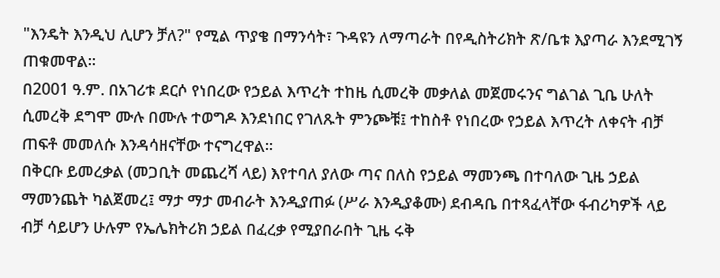"እንዴት እንዲህ ሊሆን ቻለ?" የሚል ጥያቄ በማንሳት፣ ጉዳዩን ለማጣራት በየዲስትሪክት ጽ/ቤቱ እያጣራ እንደሚገኝ ጠቁመዋል፡፡
በ2001 ዓ.ም. በአገሪቱ ደርሶ የነበረው የኃይል እጥረት ተከዜ ሲመረቅ መቃለል መጀመሩንና ግልገል ጊቤ ሁለት ሲመረቅ ደግሞ ሙሉ በሙሉ ተወግዶ እንደነበር የገለጹት ምንጮቹ፤ ተከስቶ የነበረው የኃይል እጥረት ለቀናት ብቻ ጠፍቶ መመለሱ እንዳሳዘናቸው ተናግረዋል፡፡
በቅርቡ ይመረቃል (መጋቢት መጨረሻ ላይ) እየተባለ ያለው ጣና በለስ የኃይል ማመንጫ በተባለው ጊዜ ኃይል ማመንጨት ካልጀመረ፤ ማታ ማታ መብራት እንዲያጠፉ (ሥራ እንዲያቆሙ) ደብዳቤ በተጻፈላቸው ፋብሪካዎች ላይ ብቻ ሳይሆን ሁሉም የኤሌክትሪክ ኃይል በፈረቃ የሚያበራበት ጊዜ ሩቅ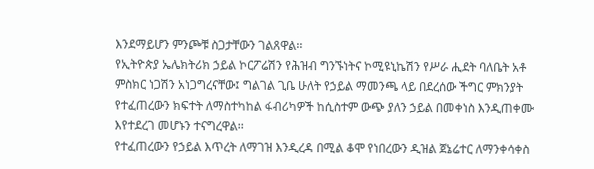እንደማይሆን ምንጮቹ ስጋታቸውን ገልጸዋል፡፡
የኢትዮጵያ ኤሌክትሪክ ኃይል ኮርፖሬሽን የሕዝብ ግንኙነትና ኮሚዩኒኬሽን የሥራ ሒደት ባለቤት አቶ ምስክር ነጋሽን አነጋግረናቸው፤ ግልገል ጊቤ ሁለት የኃይል ማመንጫ ላይ በደረሰው ችግር ምክንያት የተፈጠረውን ክፍተት ለማስተካከል ፋብሪካዎች ከሲስተም ውጭ ያለን ኃይል በመቀነስ እንዲጠቀሙ እየተደረገ መሆኑን ተናግረዋል፡፡
የተፈጠረውን የኃይል እጥረት ለማገዝ እንዲረዳ በሚል ቆሞ የነበረውን ዲዝል ጀኔሬተር ለማንቀሳቀስ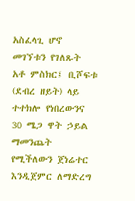አስፈላጊ ሆኖ መገኘቱን የገለጹት አቶ ምስክር፤ ቢሾፍቱ (ደብረ ዘይት) ላይ ተተክሎ የነበረውንና 30 ሜጋ ዋት ኃይል ማመንጨት የሚችለውን ጀነሬተር እንዲጀምር ለማድረግ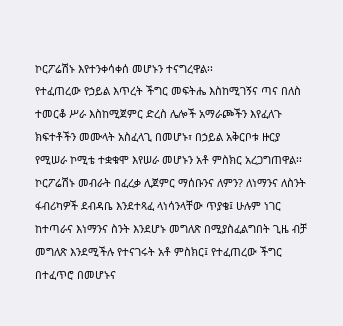ኮርፖሬሽኑ እየተንቀሳቀሰ መሆኑን ተናግረዋል፡፡
የተፈጠረው የኃይል እጥረት ችግር መፍትሔ እስከሚገኝና ጣና በለስ ተመርቆ ሥራ እስከሚጀምር ድረስ ሌሎች አማራጮችን እየፈለጉ ክፍተቶችን መሙላት አስፈላጊ በመሆኑ፣ በኃይል አቅርቦቱ ዙርያ የሚሠራ ኮሚቴ ተቋቁሞ እየሠራ መሆኑን አቶ ምስክር አረጋግጠዋል፡፡
ኮርፖሬሽኑ መብራት በፈረቃ ሊጀምር ማሰቡንና ለምን? ለነማንና ለስንት ፋብሪካዎች ደብዳቤ እንደተጻፈ ላነሳንላቸው ጥያቄ፤ ሁሉም ነገር ከተጣራና እነማንና ስንት እንደሆኑ መግለጽ በሚያስፈልግበት ጊዜ ብቻ መግለጽ እንደሚችሉ የተናገሩት አቶ ምስክር፤ የተፈጠረው ችግር በተፈጥሮ በመሆኑና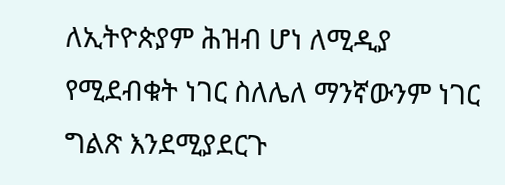ለኢትዮጵያም ሕዝብ ሆነ ለሚዲያ የሚደብቁት ነገር ስለሌለ ማንኛውንም ነገር ግልጽ እንደሚያደርጉ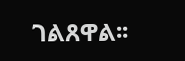ገልጸዋል፡፡